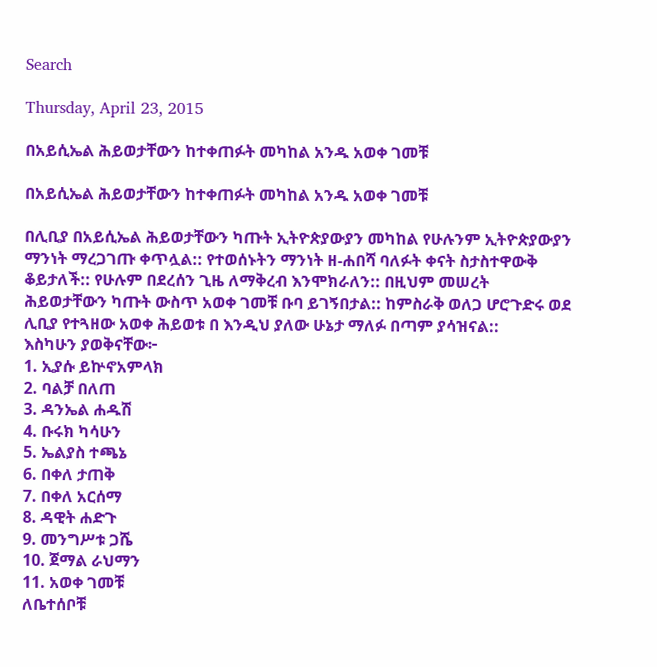Search

Thursday, April 23, 2015

በአይሲኤል ሕይወታቸውን ከተቀጠፉት መካከል አንዱ አወቀ ገመቹ

በአይሲኤል ሕይወታቸውን ከተቀጠፉት መካከል አንዱ አወቀ ገመቹ

በሊቢያ በአይሲኤል ሕይወታቸውን ካጡት ኢትዮጵያውያን መካከል የሁሉንም ኢትዮጵያውያን ማንነት ማረጋገጡ ቀጥሏል:: የተወሰኑትን ማንነት ዘ-ሐበሻ ባለፉት ቀናት ስታስተዋውቅ ቆይታለች:: የሁሉም በደረሰን ጊዜ ለማቅረብ እንሞክራለን:: በዚህም መሠረት ሕይወታቸውን ካጡት ውስጥ አወቀ ገመቹ ቡባ ይገኝበታል:: ከምስራቅ ወለጋ ሆሮጉድሩ ወደ ሊቢያ የተጓዘው አወቀ ሕይወቱ በ እንዲህ ያለው ሁኔታ ማለፉ በጣም ያሳዝናል::
እስካሁን ያወቅናቸው፦
1. ኢያሱ ይኵኖአምላክ
2. ባልቻ በለጠ
3. ዳንኤል ሐዱሽ
4. ቡሩክ ካሳሁን
5. ኤልያስ ተጫኔ
6. በቀለ ታጠቅ
7. በቀለ አርሰማ
8. ዳዊት ሐድጉ
9. መንግሥቱ ጋሼ
10. ጀማል ራህማን
11. አወቀ ገመቹ
ለቤተሰቦቹ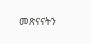መጽናናትን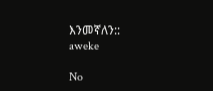እንመኛለን::
aweke

No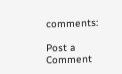comments:

Post a Comment